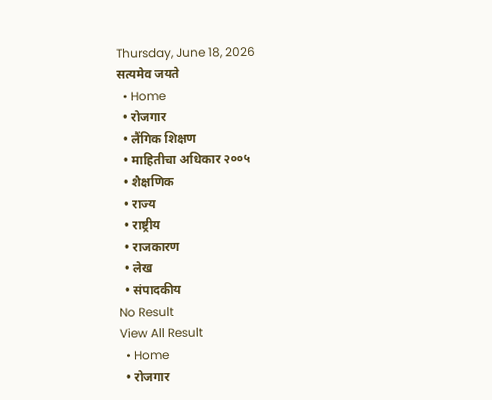Thursday, June 18, 2026
सत्यमेव जयते
  • Home
  • रोजगार
  • लैंगिक शिक्षण
  • माहितीचा अधिकार २००५
  • शैक्षणिक
  • राज्य
  • राष्ट्रीय
  • राजकारण
  • लेख
  • संपादकीय
No Result
View All Result
  • Home
  • रोजगार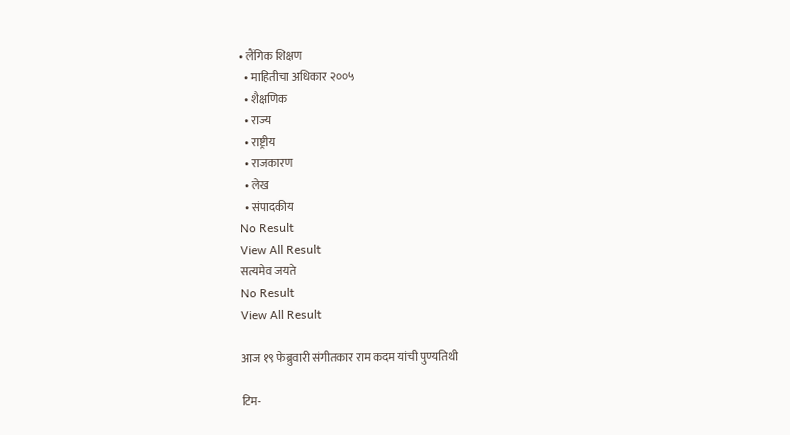• लैंगिक शिक्षण
  • माहितीचा अधिकार २००५
  • शैक्षणिक
  • राज्य
  • राष्ट्रीय
  • राजकारण
  • लेख
  • संपादकीय
No Result
View All Result
सत्यमेव जयते
No Result
View All Result

आज १९ फेब्रुवारी संगीतकार राम कदम यांची पुण्यतिथी

टिम-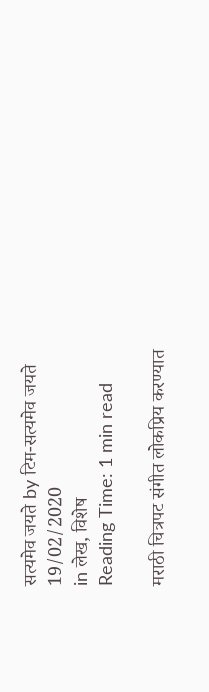सत्यमेव जयते by टिम-सत्यमेव जयते
19/02/2020
in लेख, विशेष
Reading Time: 1 min read

मराठी चित्रपट संगीत लोकप्रिय करण्यात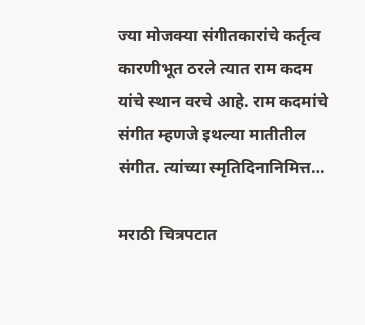ज्या मोजक्या संगीतकारांचे कर्तृत्व कारणीभूत ठरले त्यात राम कदम यांचे स्थान वरचे आहे. राम कदमांचे संगीत म्हणजे इथल्या मातीतील संगीत. त्यांच्या स्मृतिदिनानिमित्त…

मराठी चित्रपटात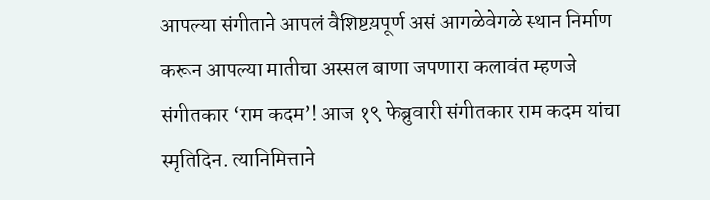आपल्या संगीताने आपलं वैशिष्टय़पूर्ण असं आगळेवेगळे स्थान निर्माण करून आपल्या मातीचा अस्सल बाणा जपणारा कलावंत म्हणजे संगीतकार ‘राम कदम’! आज १९ फेब्रुवारी संगीतकार राम कदम यांचा स्मृतिदिन. त्यानिमित्ताने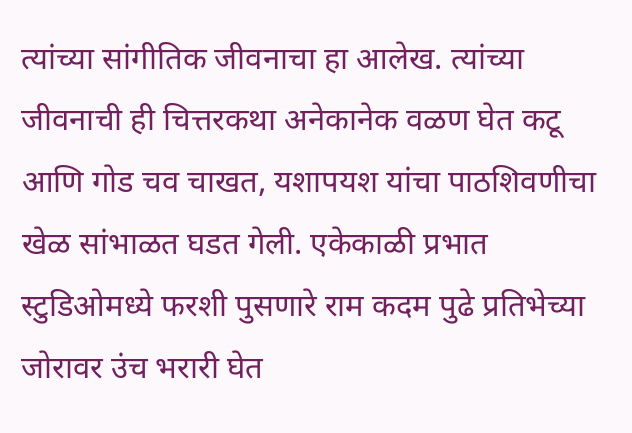त्यांच्या सांगीतिक जीवनाचा हा आलेख. त्यांच्या जीवनाची ही चित्तरकथा अनेकानेक वळण घेत कटू आणि गोड चव चाखत, यशापयश यांचा पाठशिवणीचा खेळ सांभाळत घडत गेली. एकेकाळी प्रभात स्टुडिओमध्ये फरशी पुसणारे राम कदम पुढे प्रतिभेच्या जोरावर उंच भरारी घेत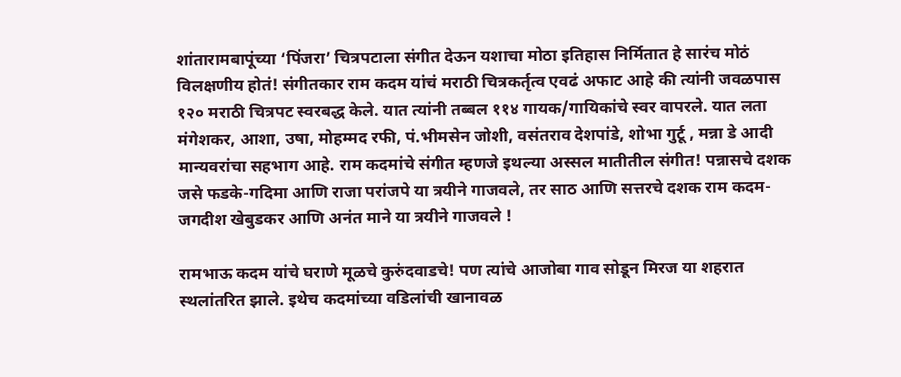शांतारामबापूंच्या ‘पिंजरा’ चित्रपटाला संगीत देऊन यशाचा मोठा इतिहास निर्मितात हे सारंच मोठं विलक्षणीय होतं! संगीतकार राम कदम यांचं मराठी चित्रकर्तृत्व एवढं अफाट आहे की त्यांनी जवळपास १२० मराठी चित्रपट स्वरबद्ध केले. यात त्यांनी तब्बल ११४ गायक/गायिकांचे स्वर वापरले. यात लता मंगेशकर, आशा, उषा, मोहम्मद रफी, पं.भीमसेन जोशी, वसंतराव देशपांडे, शोभा गुर्टू , मन्ना डे आदी मान्यवरांचा सहभाग आहे. राम कदमांचे संगीत म्हणजे इथल्या अस्सल मातीतील संगीत! पन्नासचे दशक जसे फडके-गदिमा आणि राजा परांजपे या त्रयीने गाजवले, तर साठ आणि सत्तरचे दशक राम कदम- जगदीश खेबुडकर आणि अनंत माने या त्रयीने गाजवले !

रामभाऊ कदम यांचे घराणे मूळचे कुरुंदवाडचे! पण त्यांचे आजोबा गाव सोडून मिरज या शहरात स्थलांतरित झाले. इथेच कदमांच्या वडिलांची खानावळ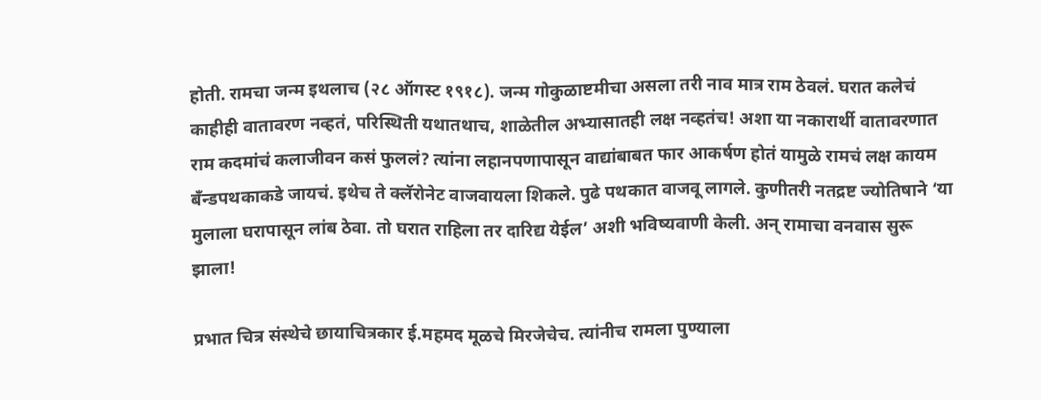होती. रामचा जन्म इथलाच (२८ ऑगस्ट १९१८). जन्म गोकुळाष्टमीचा असला तरी नाव मात्र राम ठेवलं. घरात कलेचं काहीही वातावरण नव्हतं, परिस्थिती यथातथाच, शाळेतील अभ्यासातही लक्ष नव्हतंच! अशा या नकारार्थी वातावरणात राम कदमांचं कलाजीवन कसं फुललं? त्यांना लहानपणापासून वाद्यांबाबत फार आकर्षण होतं यामुळे रामचं लक्ष कायम बॅंन्डपथकाकडे जायचं. इथेच ते क्लॅरोनेट वाजवायला शिकले. पुढे पथकात वाजवू लागले. कुणीतरी नतद्रष्ट ज्योतिषाने ‘या मुलाला घरापासून लांब ठेवा. तो घरात राहिला तर दारिद्य येईल’ अशी भविष्यवाणी केली. अन् रामाचा वनवास सुरू झाला!

प्रभात चित्र संस्थेचे छायाचित्रकार ई.महमद मूळचे मिरजेचेच. त्यांनीच रामला पुण्याला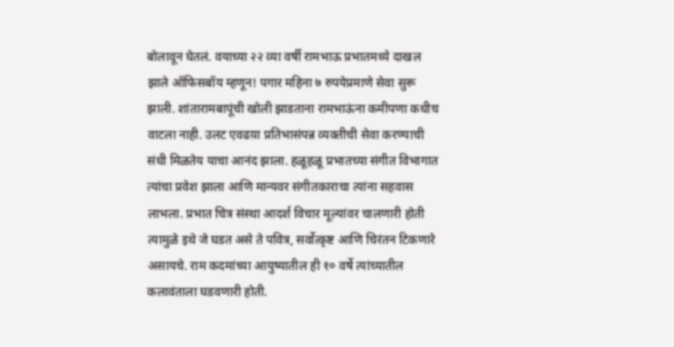बोलावून घेतलं. वयाच्या २२ व्या वर्षी रामभाऊ प्रभातमध्ये दाखल झाले ऑफिसबॉय म्हणून! पगार महिना ७ रुपयेप्रमाणे सेवा सुरू झाली. शांतारामबापूंची खोली झाडताना रामभाऊंना कमीपणा कधीच वाटला नाही. उलट एवढय़ा प्रतिभासंपन्न व्यक्तीची सेवा करण्याची संधी मिळतेय याचा आनंद झाला. हळूहळू प्रभातच्या संगीत विभागात त्यांचा प्रवेश झाला आणि मान्यवर संगीतकाराचा त्यांना सहवास लाभला. प्रभात चित्र संस्था आदर्श विचार मूल्यांवर चालणारी होती त्यामुळे इथे जे घडत असे ते पवित्र, सर्वोत्कृष्ट आणि चिरंतन टिकणारे असायचे. राम कदमांच्या आयुष्यातील ही १० वर्षे त्यांच्यातील कलावंताला घडवणारी होती.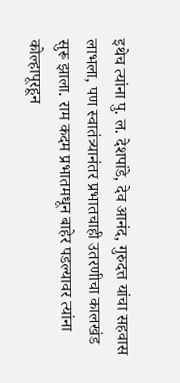इथेच त्यांना पु. ल. देशपांडे, देव आनंद, गुरुदत्त यांचा सहवास लाभला, पण स्वातंत्र्यानंतर प्रभातचाही उतरणीचा कालखंड सुरू झाला. राम कदम प्रभातमधून बाहेर पडल्यावर त्यांना कोल्हापूरहून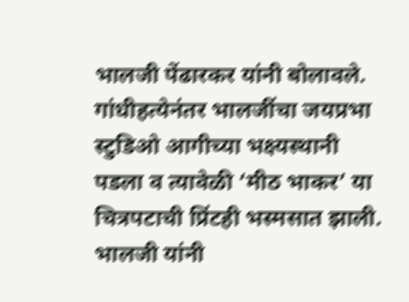भालजी पेंढारकर यांनी बोलावले. गांधीहत्येनंतर भालजींचा जयप्रभा स्टुडिओ आगीच्या भक्ष्यस्थानी पडला व त्यावेळी ‘मीठ भाकर’ या चित्रपटाची प्रिंटही भस्मसात झाली. भालजी यांनी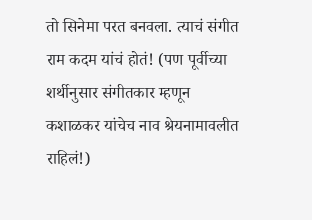तो सिनेमा परत बनवला. त्याचं संगीत राम कदम यांचं होतं! (पण पूर्वीच्या शर्थीनुसार संगीतकार म्हणून कशाळकर यांचेच नाव श्रेयनामावलीत राहिलं!)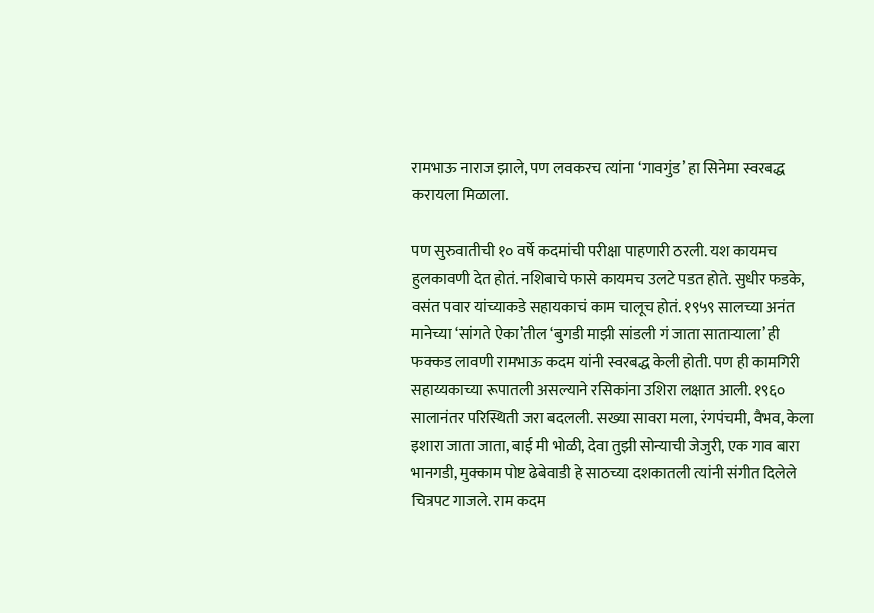रामभाऊ नाराज झाले, पण लवकरच त्यांना ‘गावगुंड’ हा सिनेमा स्वरबद्ध करायला मिळाला.

पण सुरुवातीची १० वर्षे कदमांची परीक्षा पाहणारी ठरली. यश कायमच हुलकावणी देत होतं. नशिबाचे फासे कायमच उलटे पडत होते. सुधीर फडके, वसंत पवार यांच्याकडे सहायकाचं काम चालूच होतं. १९५९ सालच्या अनंत मानेच्या ‘सांगते ऐका’तील ‘बुगडी माझी सांडली गं जाता साताऱ्याला’ ही फक्कड लावणी रामभाऊ कदम यांनी स्वरबद्ध केली होती. पण ही कामगिरी सहाय्यकाच्या रूपातली असल्याने रसिकांना उशिरा लक्षात आली. १९६० सालानंतर परिस्थिती जरा बदलली. सख्या सावरा मला, रंगपंचमी, वैभव, केला इशारा जाता जाता, बाई मी भोळी, देवा तुझी सोन्याची जेजुरी, एक गाव बारा भानगडी, मुक्काम पोष्ट ढेबेवाडी हे साठच्या दशकातली त्यांनी संगीत दिलेले चित्रपट गाजले. राम कदम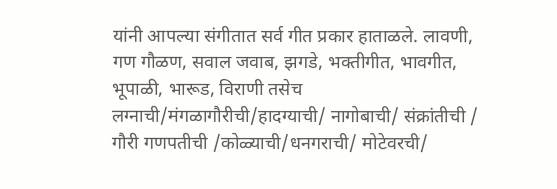यांनी आपल्या संगीतात सर्व गीत प्रकार हाताळले. लावणी, गण गौळण, सवाल जवाब, झगडे, भक्तीगीत, भावगीत, भूपाळी, भारूड, विराणी तसेच लग्नाची/मंगळागौरीची/हादग्याची/ नागोबाची/ संक्रांतीची / गौरी गणपतीची /कोळ्याची/धनगराची/ मोटेवरची/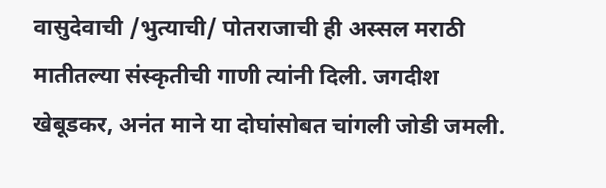वासुदेवाची /भुत्याची/ पोतराजाची ही अस्सल मराठी मातीतल्या संस्कृतीची गाणी त्यांनी दिली. जगदीश खेबूडकर, अनंत माने या दोघांसोबत चांगली जोडी जमली.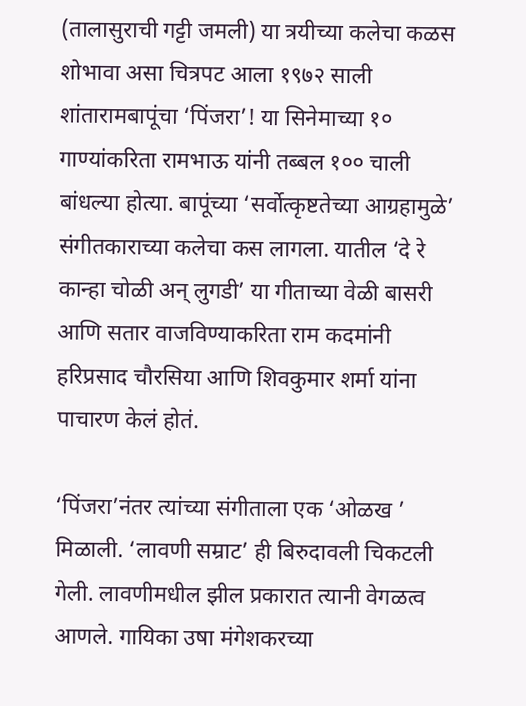(तालासुराची गट्टी जमली) या त्रयीच्या कलेचा कळस शोभावा असा चित्रपट आला १९७२ साली शांतारामबापूंचा ‘पिंजरा’! या सिनेमाच्या १० गाण्यांकरिता रामभाऊ यांनी तब्बल १०० चाली बांधल्या होत्या. बापूंच्या ‘सर्वोत्कृष्टतेच्या आग्रहामुळे’ संगीतकाराच्या कलेचा कस लागला. यातील ‘दे रे कान्हा चोळी अन् लुगडी’ या गीताच्या वेळी बासरी आणि सतार वाजविण्याकरिता राम कदमांनी हरिप्रसाद चौरसिया आणि शिवकुमार शर्मा यांना पाचारण केलं होतं.

‘पिंजरा’नंतर त्यांच्या संगीताला एक ‘ओळख ’ मिळाली. ‘लावणी सम्राट’ ही बिरुदावली चिकटली गेली. लावणीमधील झील प्रकारात त्यानी वेगळत्व आणले. गायिका उषा मंगेशकरच्या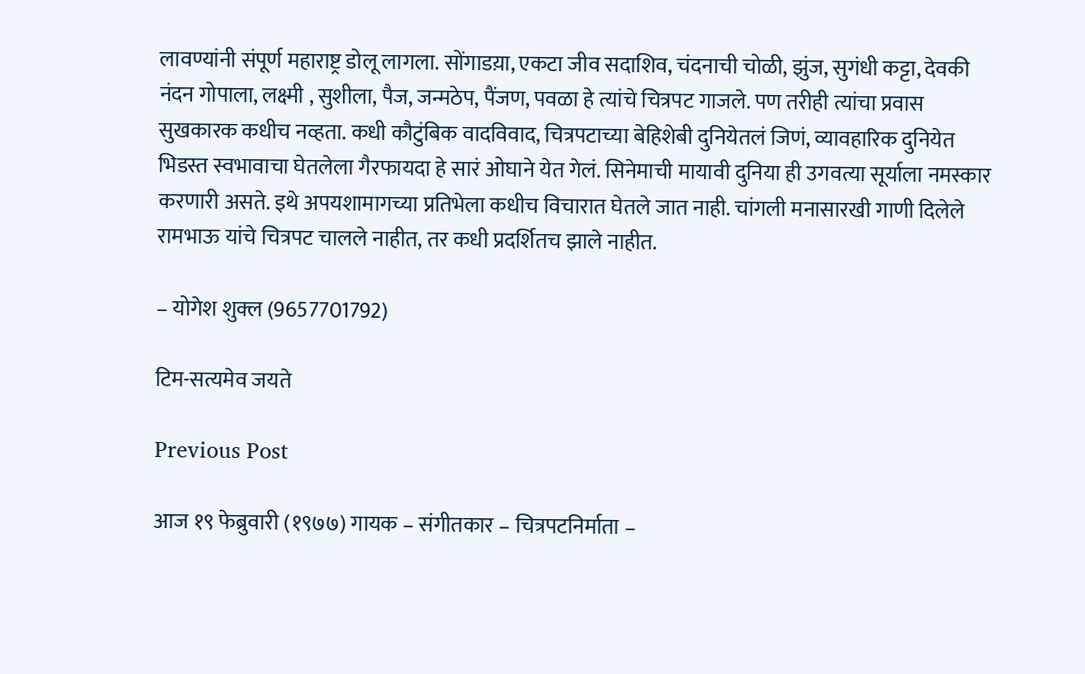लावण्यांनी संपूर्ण महाराष्ट्र डोलू लागला. सोंगाडय़ा, एकटा जीव सदाशिव, चंदनाची चोळी, झुंज, सुगंधी कट्टा, देवकी नंदन गोपाला, लक्ष्मी , सुशीला, पैज, जन्मठेप, पैंजण, पवळा हे त्यांचे चित्रपट गाजले. पण तरीही त्यांचा प्रवास सुखकारक कधीच नव्हता. कधी कौटुंबिक वादविवाद, चित्रपटाच्या बेहिशेबी दुनियेतलं जिणं, व्यावहारिक दुनियेत भिडस्त स्वभावाचा घेतलेला गैरफायदा हे सारं ओघाने येत गेलं. सिनेमाची मायावी दुनिया ही उगवत्या सूर्याला नमस्कार करणारी असते. इथे अपयशामागच्या प्रतिभेला कधीच विचारात घेतले जात नाही. चांगली मनासारखी गाणी दिलेले रामभाऊ यांचे चित्रपट चालले नाहीत, तर कधी प्रदर्शितच झाले नाहीत.

– योगेश शुक्‍ल (9657701792)

टिम-सत्यमेव जयते

Previous Post

आज १९ फेब्रुवारी (१९७७) गायक – संगीतकार – चित्रपटनिर्माता –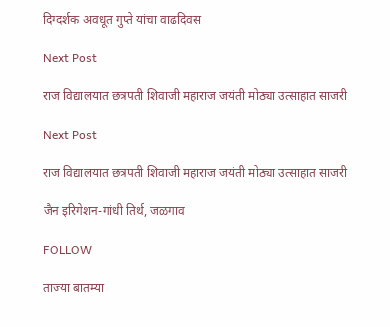दिग्दर्शक अवधूत गुप्ते यांचा वाढदिवस

Next Post

राज विद्यालयात छत्रपती शिवाजी महाराज जयंती मोठ्या उत्साहात साजरी

Next Post

राज विद्यालयात छत्रपती शिवाजी महाराज जयंती मोठ्या उत्साहात साजरी

जैन इरिगेशन-गांधी तिर्थ, जळगाव

FOLLOW

ताज्या बातम्या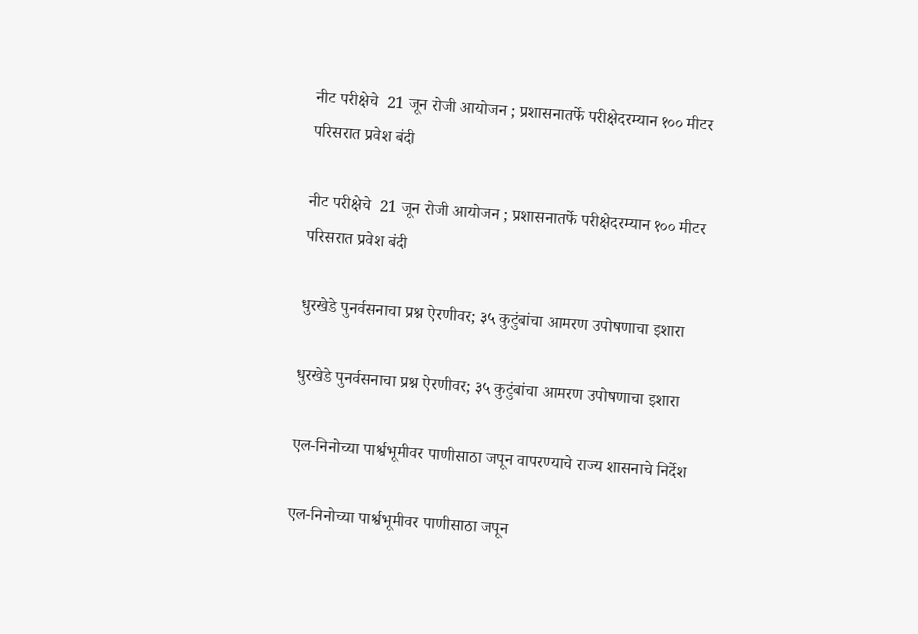नीट परीक्षेचे  21 जून रोजी आयोजन ; प्रशासनातर्फे परीक्षेदरम्यान १०० मीटर  परिसरात प्रवेश बंदी

नीट परीक्षेचे  21 जून रोजी आयोजन ; प्रशासनातर्फे परीक्षेदरम्यान १०० मीटर  परिसरात प्रवेश बंदी

धुरखेडे पुनर्वसनाचा प्रश्न ऐरणीवर; ३५ कुटुंबांचा आमरण उपोषणाचा इशारा

धुरखेडे पुनर्वसनाचा प्रश्न ऐरणीवर; ३५ कुटुंबांचा आमरण उपोषणाचा इशारा

एल-निनोच्या पार्श्वभूमीवर पाणीसाठा जपून वापरण्याचे राज्य शासनाचे निर्देश

एल-निनोच्या पार्श्वभूमीवर पाणीसाठा जपून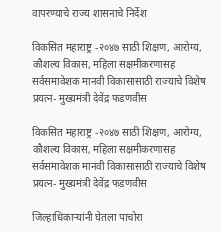वापरण्याचे राज्य शासनाचे निर्देश

विकसित महाराष्ट्र -२०४७ साठी शिक्षण, आरोग्य, कौशल्य विकास, महिला सक्षमीकरणासह सर्वसमावेशक मानवी विकासासाठी राज्याचे विशेष  प्रयत्न- मुख्यमंत्री देवेंद्र फडणवीस

विकसित महाराष्ट्र -२०४७ साठी शिक्षण, आरोग्य, कौशल्य विकास, महिला सक्षमीकरणासह सर्वसमावेशक मानवी विकासासाठी राज्याचे विशेष  प्रयत्न- मुख्यमंत्री देवेंद्र फडणवीस

जिल्हाधिकाऱ्यांनी घेतला पाचोरा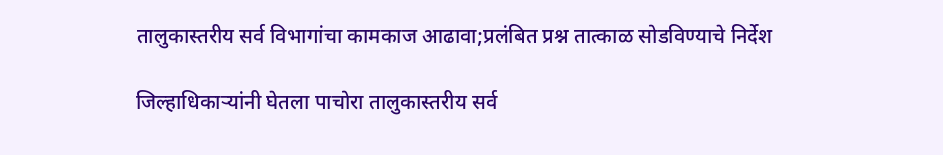तालुकास्तरीय सर्व विभागांचा कामकाज आढावा;प्रलंबित प्रश्न तात्काळ सोडविण्याचे निर्देश

जिल्हाधिकाऱ्यांनी घेतला पाचोरा तालुकास्तरीय सर्व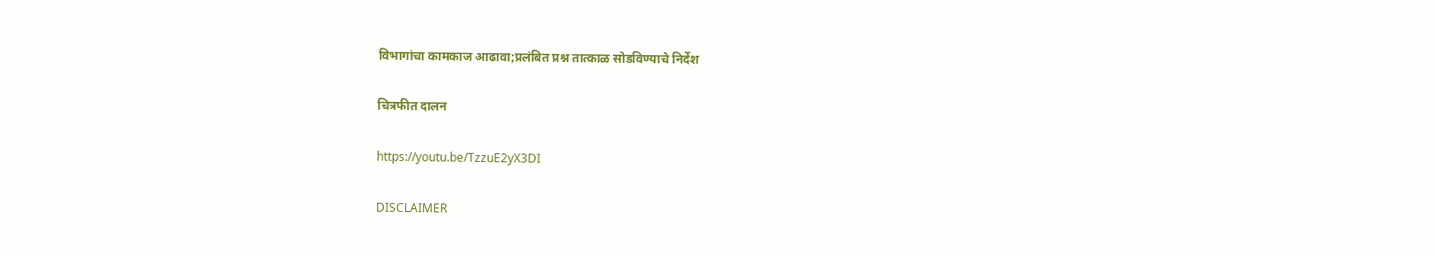विभागांचा कामकाज आढावा;प्रलंबित प्रश्न तात्काळ सोडविण्याचे निर्देश

चित्रफीत दालन

https://youtu.be/TzzuE2yX3DI

DISCLAIMER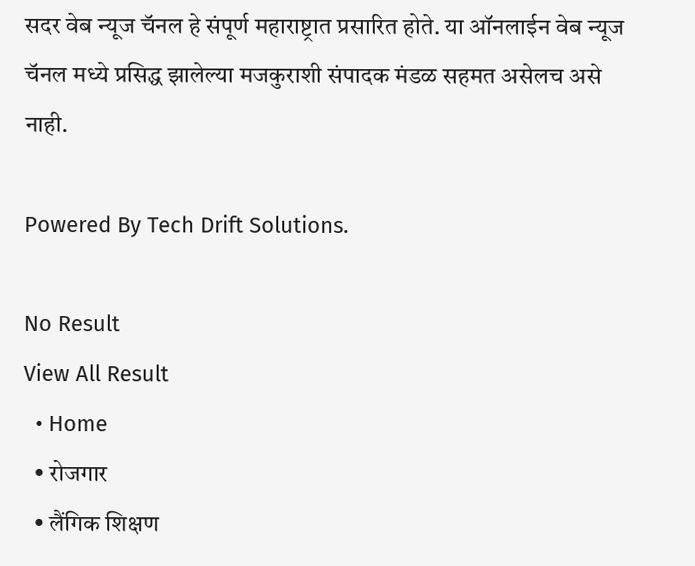सदर वेब न्यूज चॅनल हे संपूर्ण महाराष्ट्रात प्रसारित होते. या ऑनलाईन वेब न्यूज चॅनल मध्ये प्रसिद्ध झालेल्या मजकुराशी संपादक मंडळ सहमत असेलच असे नाही.

Powered By Tech Drift Solutions.

No Result
View All Result
  • Home
  • रोजगार
  • लैंगिक शिक्षण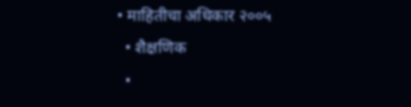• माहितीचा अधिकार २००५
  • शैक्षणिक
  •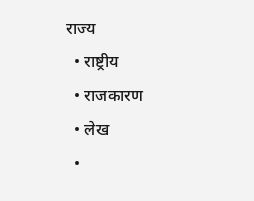राज्य
  • राष्ट्रीय
  • राजकारण
  • लेख
  •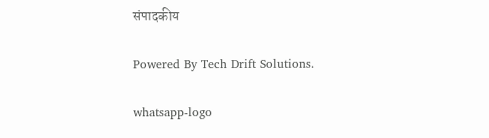संपादकीय

Powered By Tech Drift Solutions.

whatsapp-logo